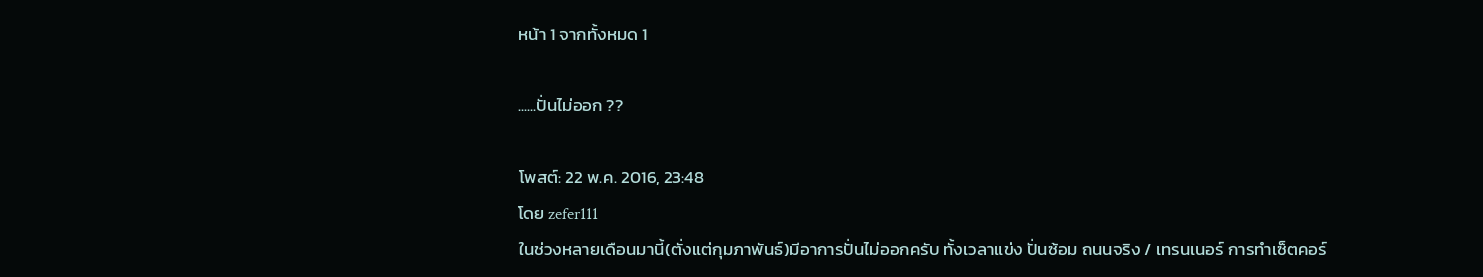หน้า 1 จากทั้งหมด 1

......ปั่นไม่ออก ??

โพสต์: 22 พ.ค. 2016, 23:48
โดย zefer111
ในช่วงหลายเดือนมานี้(ตั่งแต่กุมภาพันธ์)มีอาการปั่นไม่ออกครับ ทั้งเวลาแข่ง ปั่นซ้อม ถนนจริง / เทรนเนอร์ การทำเซ็ตคอร์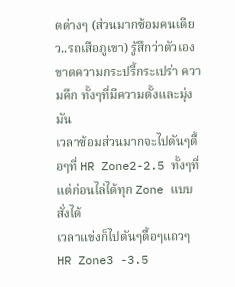ดต่างๆ (ส่วนมากซ้อมคนเดียว..รถเสือภูเขา) รู้สึกว่าตัวเองขาดความกระปรี้กระเปร่า ความคึก ทั้งๆที่มีความตั้งและมุ่งมัน
เวลาซ้อมส่วนมากจะไปตันๆตื้อๆที่ HR Zone2-2.5 ทั้งๆที่แต่ก่อนไล่ได้ทุก Zone แบบสั่งได้
เวลาแข่งก็ไปตันๆตื้อๆแถวๆ HR Zone3 -3.5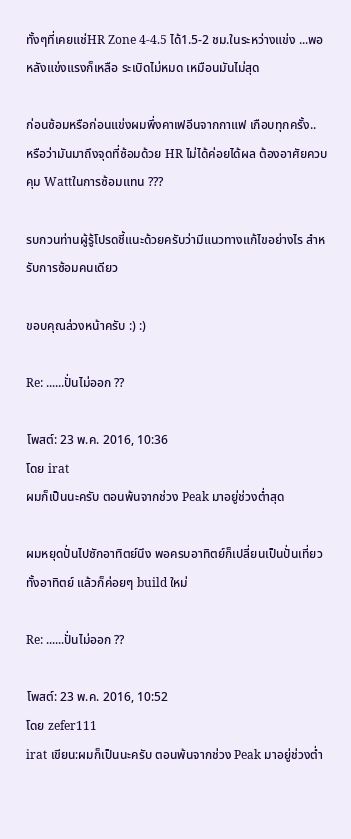ทั้งๆที่เคยแช่HR Zone 4-4.5 ได้1.5-2 ชม.ในระหว่างแข่ง ...พอหลังแข่งแรงก็เหลือ ระเบิดไม่หมด เหมือนมันไม่สุด

ก่อนซ้อมหรือก่อนแข่งผมพึ่งคาเฟอีนจากกาแฟ เกือบทุกครั้ง..
หรือว่ามันมาถึงจุดที่ซ้อมด้วย HR ไม่ได้ค่อยได้ผล ต้องอาศัยควบคุม Wattในการซ้อมแทน ???

รบกวนท่านผู้รู้โปรดชี้แนะด้วยครับว่ามีแนวทางแก้ไขอย่างไร สำหรับการซ้อมคนเดียว

ขอบคุณล่วงหน้าครับ :) :)

Re: ......ปั่นไม่ออก ??

โพสต์: 23 พ.ค. 2016, 10:36
โดย irat
ผมก็เป็นนะครับ ตอนพ้นจากช่วง Peak มาอยู่ช่วงต่ำสุด

ผมหยุดปั่นไปซักอาทิตย์นึง พอครบอาทิตย์ก็เปลี่ยนเป็นปั่นเที่ยวทั้งอาทิตย์ แล้วก็ค่อยๆ build ใหม่

Re: ......ปั่นไม่ออก ??

โพสต์: 23 พ.ค. 2016, 10:52
โดย zefer111
irat เขียน:ผมก็เป็นนะครับ ตอนพ้นจากช่วง Peak มาอยู่ช่วงต่ำ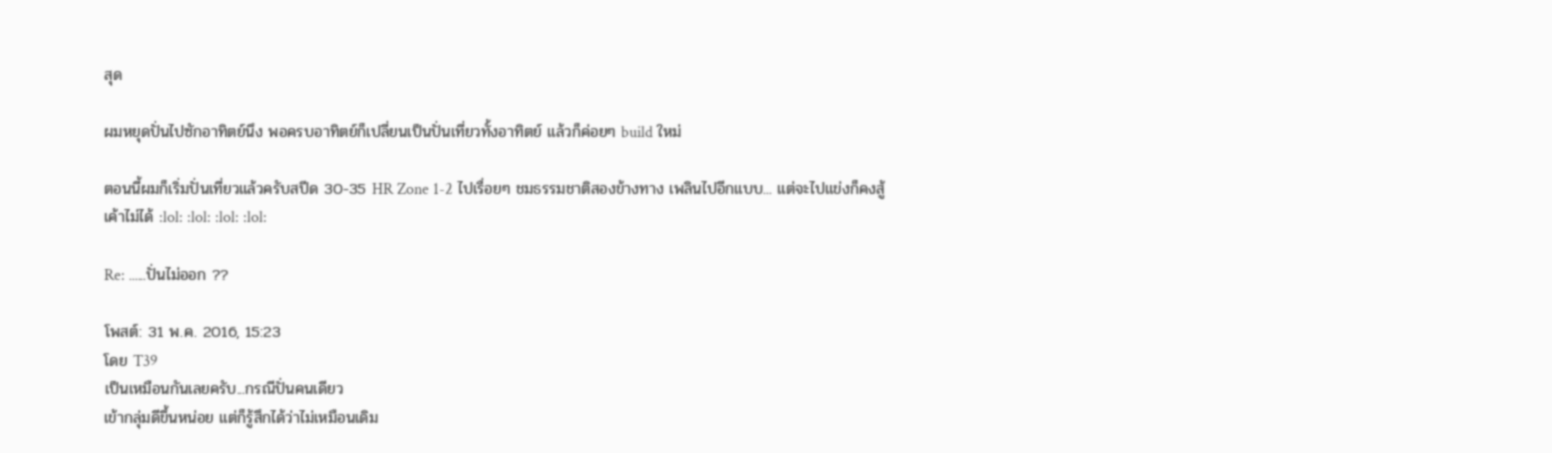สุด

ผมหยุดปั่นไปซักอาทิตย์นึง พอครบอาทิตย์ก็เปลี่ยนเป็นปั่นเที่ยวทั้งอาทิตย์ แล้วก็ค่อยๆ build ใหม่

ตอนนี้ผมก็เริ่มปั่นเที่ยวแล้วครับสปีด 30-35 HR Zone 1-2 ไปเรื่อยๆ ชมธรรมชาติสองข้างทาง เพลินไปอีกแบบ... แต่จะไปแข่งก็คงสู้เค้าไม่ได้ :lol: :lol: :lol: :lol:

Re: ......ปั่นไม่ออก ??

โพสต์: 31 พ.ค. 2016, 15:23
โดย T39
เป็นเหมือนกันเลยครับ...กรณีปั่นคนเดียว
เข้ากลุ่มดีขึ้นหน่อย แต่ก็รู้สึกได้ว่าไม่เหมือนเดิม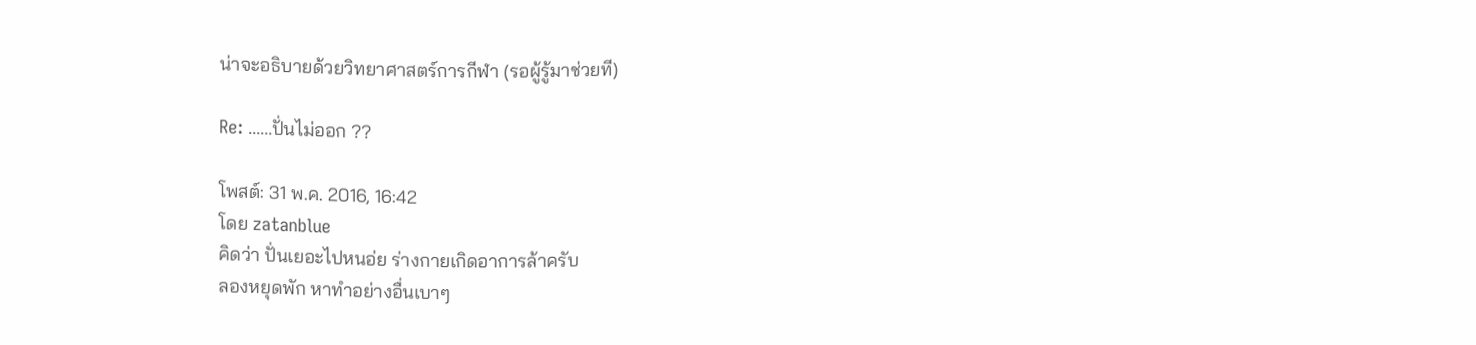น่าจะอธิบายด้วยวิทยาศาสตร์การกีฬา (รอผู้รู้มาช่วยที)

Re: ......ปั่นไม่ออก ??

โพสต์: 31 พ.ค. 2016, 16:42
โดย zatanblue
คิดว่า ปั่นเยอะไปหนอ่ย ร่างกายเกิดอาการล้าครับ
ลองหยุดพัก หาทำอย่างอื่นเบาๆ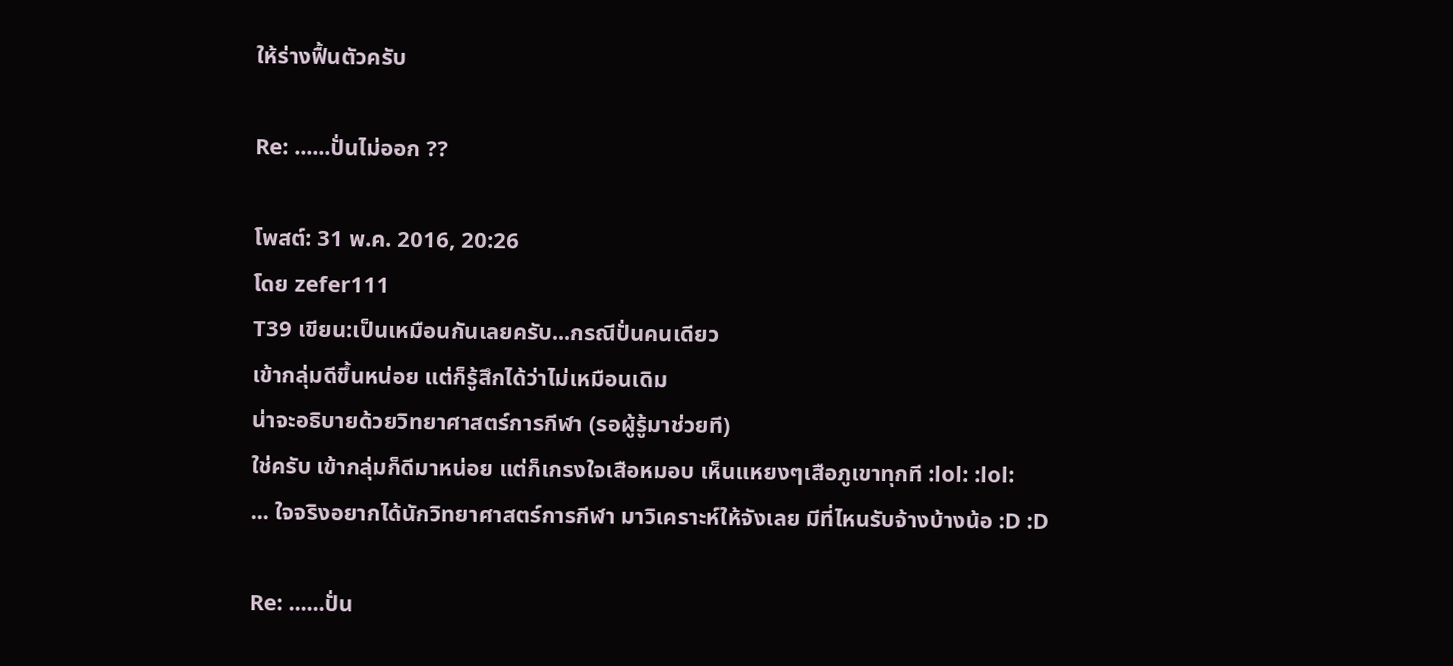ให้ร่างฟื้นตัวครับ

Re: ......ปั่นไม่ออก ??

โพสต์: 31 พ.ค. 2016, 20:26
โดย zefer111
T39 เขียน:เป็นเหมือนกันเลยครับ...กรณีปั่นคนเดียว
เข้ากลุ่มดีขึ้นหน่อย แต่ก็รู้สึกได้ว่าไม่เหมือนเดิม
น่าจะอธิบายด้วยวิทยาศาสตร์การกีฬา (รอผู้รู้มาช่วยที)
ใช่ครับ เข้ากลุ่มก็ดีมาหน่อย แต่ก็เกรงใจเสือหมอบ เห็นแหยงๆเสือภูเขาทุกที :lol: :lol:
... ใจจริงอยากได้นักวิทยาศาสตร์การกีฬา มาวิเคราะห์ให้จังเลย มีที่ไหนรับจ้างบ้างน้อ :D :D

Re: ......ปั่น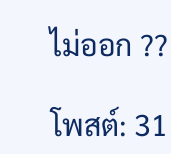ไม่ออก ??

โพสต์: 31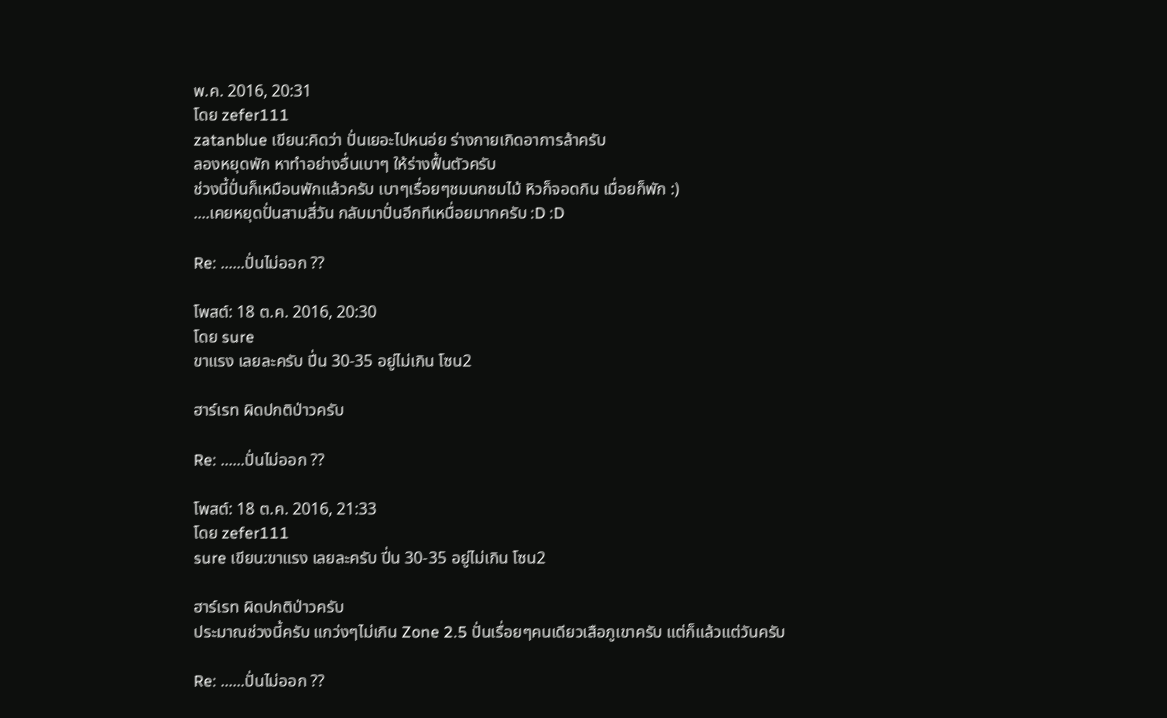พ.ค. 2016, 20:31
โดย zefer111
zatanblue เขียน:คิดว่า ปั่นเยอะไปหนอ่ย ร่างกายเกิดอาการล้าครับ
ลองหยุดพัก หาทำอย่างอื่นเบาๆ ให้ร่างฟื้นตัวครับ
ช่วงนี้ปั่นก็เหมือนพักแล้วครับ เบาๆเรื่อยๆชมนกชมไม้ หิวก็จอดกิน เมื่อยก็พัก :)
....เคยหยุดปั่นสามสี่วัน กลับมาปั่นอีกทีเหนื่อยมากครับ :D :D

Re: ......ปั่นไม่ออก ??

โพสต์: 18 ต.ค. 2016, 20:30
โดย sure
ขาแรง เลยละครับ ปี่น 30-35 อยู่ไม่เกิน โซน2

ฮาร์เรท ผิดปกติป่าวครับ

Re: ......ปั่นไม่ออก ??

โพสต์: 18 ต.ค. 2016, 21:33
โดย zefer111
sure เขียน:ขาแรง เลยละครับ ปี่น 30-35 อยู่ไม่เกิน โซน2

ฮาร์เรท ผิดปกติป่าวครับ
ประมาณช่วงนี้ครับ แกว่งๆไม่เกิน Zone 2.5 ปั่นเรื่อยๆคนเดียวเสือภูเขาครับ แต่ก็แล้วแต่วันครับ

Re: ......ปั่นไม่ออก ??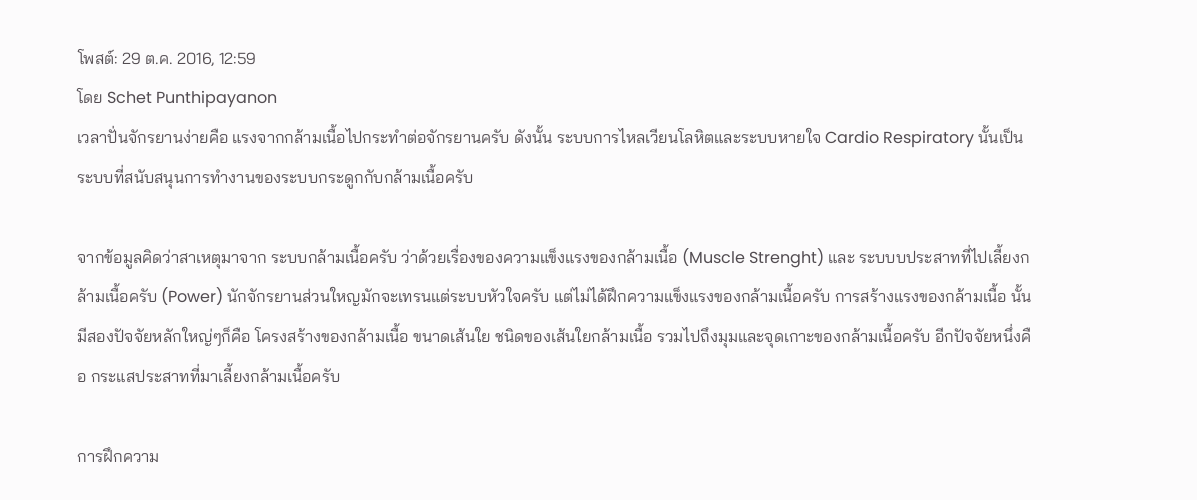โพสต์: 29 ต.ค. 2016, 12:59
โดย Schet Punthipayanon
เวลาปั่นจักรยานง่ายคือ แรงจากกล้ามเนื้อไปกระทำต่อจักรยานครับ ดังนั้น ระบบการไหลเวียนโลหิตและระบบหายใจ Cardio Respiratory นั้นเป็นระบบที่สนับสนุนการทำงานของระบบกระดูกกับกล้ามเนื้อครับ

จากข้อมูลคิดว่าสาเหตุมาจาก ระบบกล้ามเนื้อครับ ว่าด้วยเรื่องของความแข็งแรงของกล้ามเนื้อ (Muscle Strenght) และ ระบบบประสาทที่ไปเลี้ยงกล้ามเนื้อครับ (Power) นักจักรยานส่วนใหญมักจะเทรนแต่ระบบหัวใจครับ แต่ไม่ได้ฝึกความแข็งแรงของกล้ามเนื้อครับ การสร้างแรงของกล้ามเนื้อ นั้นมีสองปัจจัยหลักใหญ่ๆก็คือ โครงสร้างของกล้ามเนื้อ ขนาดเส้นใย ชนิดของเส้นใยกล้ามเนื้อ รวมไปถึงมุมและจุดเกาะของกล้ามเนื้อครับ อีกปัจจัยหนึ่งคือ กระแสประสาทที่มาเลี้ยงกล้ามเนื้อครับ

การฝึกความ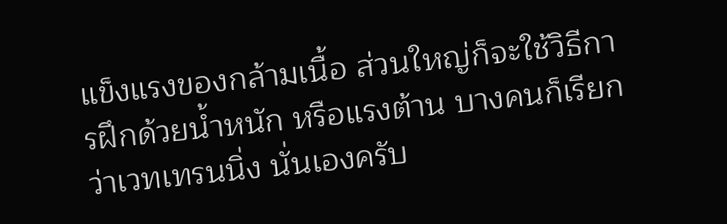แข็งแรงของกล้ามเนื้อ ส่วนใหญ่ก็จะใช้วิธีการฝึกด้วยน้ำหนัก หรือแรงต้าน บางคนก็เรียกว่าเวทเทรนนิ่ง นั่นเองครับ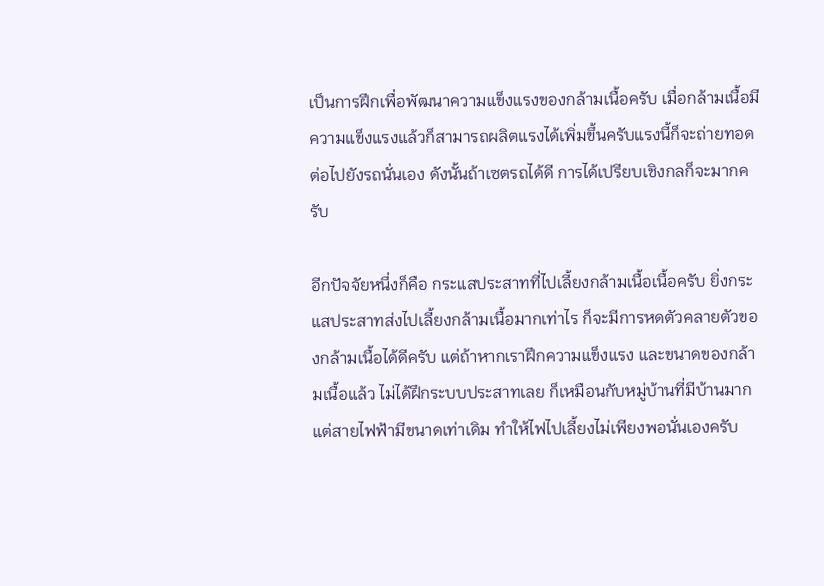เป็นการฝึกเพื่อพัฒนาความแข็งแรงของกล้ามเนื้อครับ เมื่อกล้ามเนื้อมีความแข็งแรงแล้วก็สามารถผลิตแรงได้เพิ่มขึ้นครับแรงนี้ก็จะถ่ายทอดต่อไปยังรถนั่นเอง ดังนั้นถ้าเซตรถได้ดี การได้เปรียบเชิงกลก็จะมากครับ

อีกปัจจัยหนึ่งก็คือ กระแสประสาทที่ไปเลี้ยงกล้ามเนื้อเนื้อครับ ยิ่งกระแสประสาทส่งไปเลี้ยงกล้ามเนื้อมากเท่าไร ก็จะมีการหดตัวคลายตัวของกล้ามเนื้อได้ดีครับ แต่ถ้าหากเราฝึกความแข็งแรง และขนาดของกล้ามเนื้อแล้ว ไม่ได้ฝึกระบบประสาทเลย ก็เหมือนกับหมู่บ้านที่มีบ้านมาก แต่สายไฟฟ้ามีขนาดเท่าเดิม ทำให้ไฟไปเลี้ยงไม่เพียงพอนั่นเองครับ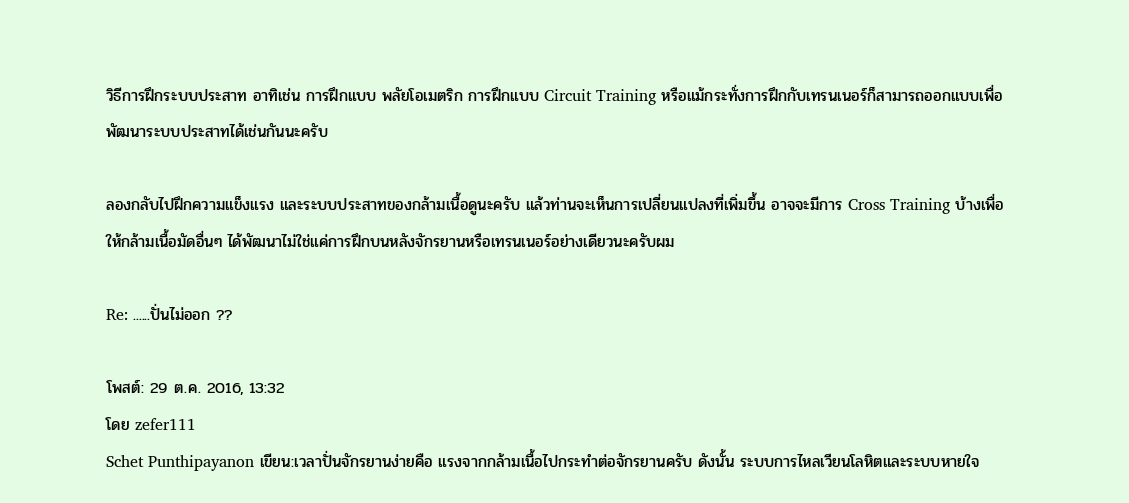วิธีการฝึกระบบประสาท อาทิเช่น การฝึกแบบ พลัยโอเมตริก การฝึกแบบ Circuit Training หรือแม้กระทั่งการฝึกกับเทรนเนอร์ก็สามารถออกแบบเพื่อพัฒนาระบบประสาทได้เช่นกันนะครับ

ลองกลับไปฝึกความแข็งแรง และระบบประสาทของกล้ามเนื้อดูนะครับ แล้วท่านจะเห็นการเปลี่ยนแปลงที่เพิ่มขึ้น อาจจะมีการ Cross Training บ้างเพื่อให้กล้ามเนื้อมัดอื่นๆ ได้พัฒนาไม่ใช่แค่การฝึกบนหลังจักรยานหรือเทรนเนอร์อย่างเดียวนะครับผม

Re: ......ปั่นไม่ออก ??

โพสต์: 29 ต.ค. 2016, 13:32
โดย zefer111
Schet Punthipayanon เขียน:เวลาปั่นจักรยานง่ายคือ แรงจากกล้ามเนื้อไปกระทำต่อจักรยานครับ ดังนั้น ระบบการไหลเวียนโลหิตและระบบหายใจ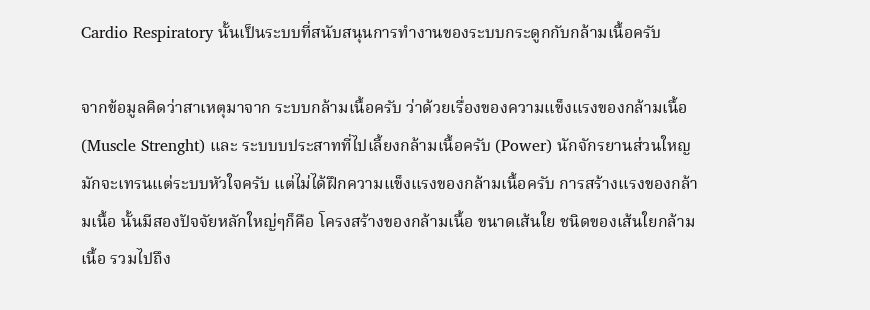Cardio Respiratory นั้นเป็นระบบที่สนับสนุนการทำงานของระบบกระดูกกับกล้ามเนื้อครับ

จากข้อมูลคิดว่าสาเหตุมาจาก ระบบกล้ามเนื้อครับ ว่าด้วยเรื่องของความแข็งแรงของกล้ามเนื้อ (Muscle Strenght) และ ระบบบประสาทที่ไปเลี้ยงกล้ามเนื้อครับ (Power) นักจักรยานส่วนใหญมักจะเทรนแต่ระบบหัวใจครับ แต่ไม่ได้ฝึกความแข็งแรงของกล้ามเนื้อครับ การสร้างแรงของกล้ามเนื้อ นั้นมีสองปัจจัยหลักใหญ่ๆก็คือ โครงสร้างของกล้ามเนื้อ ขนาดเส้นใย ชนิดของเส้นใยกล้ามเนื้อ รวมไปถึง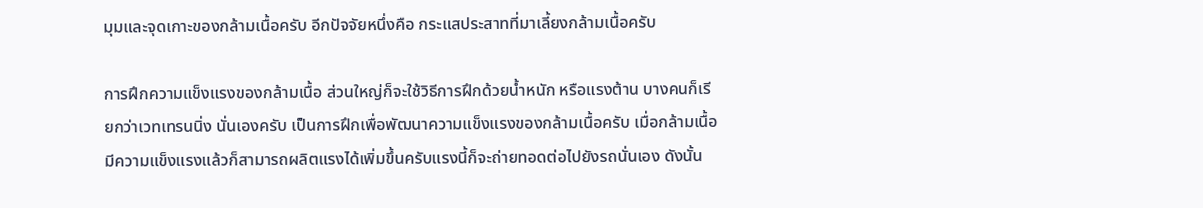มุมและจุดเกาะของกล้ามเนื้อครับ อีกปัจจัยหนึ่งคือ กระแสประสาทที่มาเลี้ยงกล้ามเนื้อครับ

การฝึกความแข็งแรงของกล้ามเนื้อ ส่วนใหญ่ก็จะใช้วิธีการฝึกด้วยน้ำหนัก หรือแรงต้าน บางคนก็เรียกว่าเวทเทรนนิ่ง นั่นเองครับ เป็นการฝึกเพื่อพัฒนาความแข็งแรงของกล้ามเนื้อครับ เมื่อกล้ามเนื้อมีความแข็งแรงแล้วก็สามารถผลิตแรงได้เพิ่มขึ้นครับแรงนี้ก็จะถ่ายทอดต่อไปยังรถนั่นเอง ดังนั้น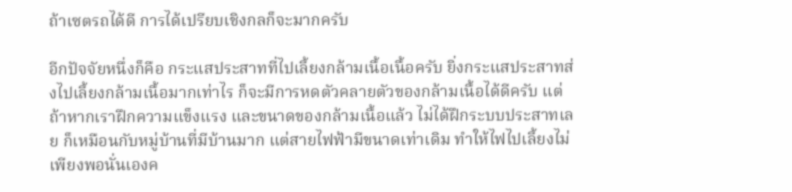ถ้าเซตรถได้ดี การได้เปรียบเชิงกลก็จะมากครับ

อีกปัจจัยหนึ่งก็คือ กระแสประสาทที่ไปเลี้ยงกล้ามเนื้อเนื้อครับ ยิ่งกระแสประสาทส่งไปเลี้ยงกล้ามเนื้อมากเท่าไร ก็จะมีการหดตัวคลายตัวของกล้ามเนื้อได้ดีครับ แต่ถ้าหากเราฝึกความแข็งแรง และขนาดของกล้ามเนื้อแล้ว ไม่ได้ฝึกระบบประสาทเลย ก็เหมือนกับหมู่บ้านที่มีบ้านมาก แต่สายไฟฟ้ามีขนาดเท่าเดิม ทำให้ไฟไปเลี้ยงไม่เพียงพอนั่นเองค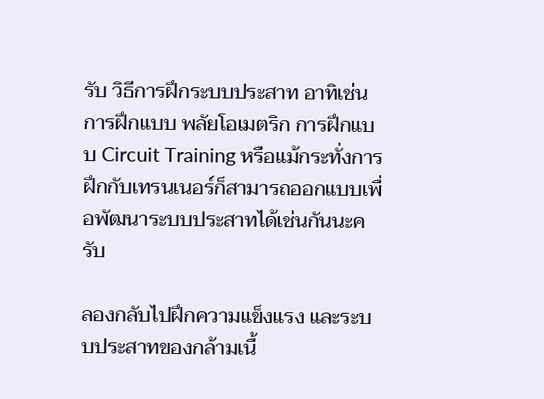รับ วิธีการฝึกระบบประสาท อาทิเช่น การฝึกแบบ พลัยโอเมตริก การฝึกแบบ Circuit Training หรือแม้กระทั่งการฝึกกับเทรนเนอร์ก็สามารถออกแบบเพื่อพัฒนาระบบประสาทได้เช่นกันนะครับ

ลองกลับไปฝึกความแข็งแรง และระบบประสาทของกล้ามเนื้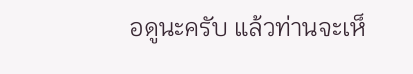อดูนะครับ แล้วท่านจะเห็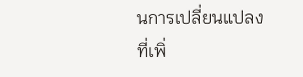นการเปลี่ยนแปลงที่เพิ่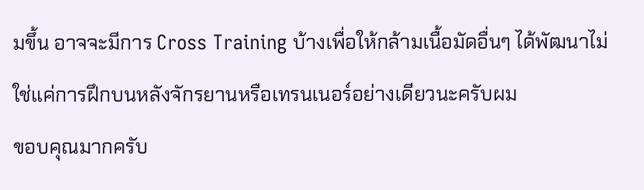มขึ้น อาจจะมีการ Cross Training บ้างเพื่อให้กล้ามเนื้อมัดอื่นๆ ได้พัฒนาไม่ใช่แค่การฝึกบนหลังจักรยานหรือเทรนเนอร์อย่างเดียวนะครับผม
ขอบคุณมากครับ